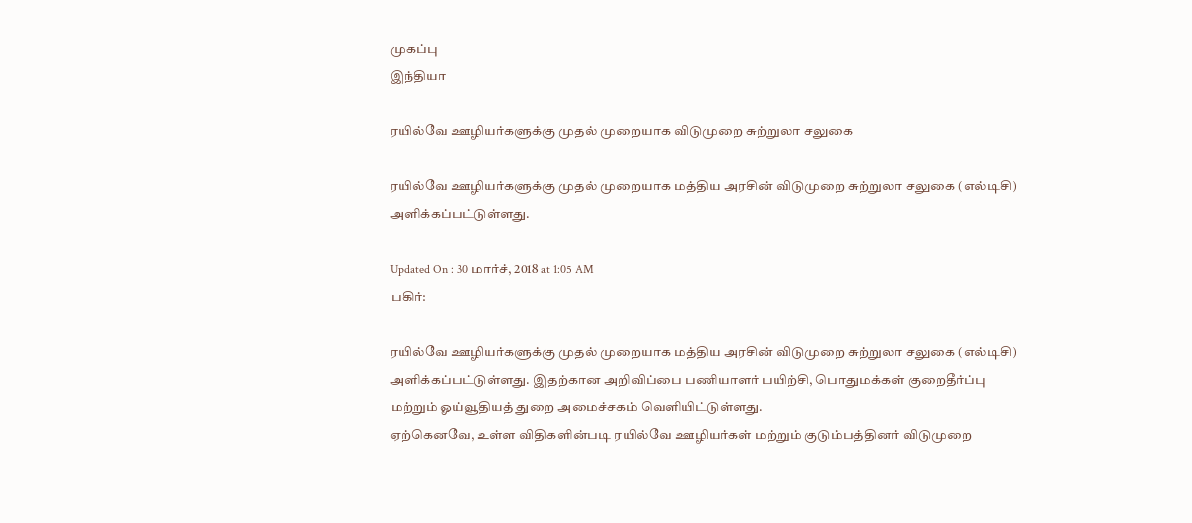முகப்பு
இந்தியா

ரயில்வே ஊழியர்களுக்கு முதல் முறையாக விடுமுறை சுற்றுலா சலுகை

ரயில்வே ஊழியர்களுக்கு முதல் முறையாக மத்திய அரசின் விடுமுறை சுற்றுலா சலுகை (எல்டிசி) அளிக்கப்பட்டுள்ளது.

Updated On : 30 மார்ச், 2018 at 1:05 AM
பகிர்:

ரயில்வே ஊழியர்களுக்கு முதல் முறையாக மத்திய அரசின் விடுமுறை சுற்றுலா சலுகை (எல்டிசி) அளிக்கப்பட்டுள்ளது. இதற்கான அறிவிப்பை பணியாளர் பயிற்சி, பொதுமக்கள் குறைதீர்ப்பு மற்றும் ஓய்வூதியத் துறை அமைச்சகம் வெளியிட்டுள்ளது.
ஏற்கெனவே, உள்ள விதிகளின்படி ரயில்வே ஊழியர்கள் மற்றும் குடும்பத்தினர் விடுமுறை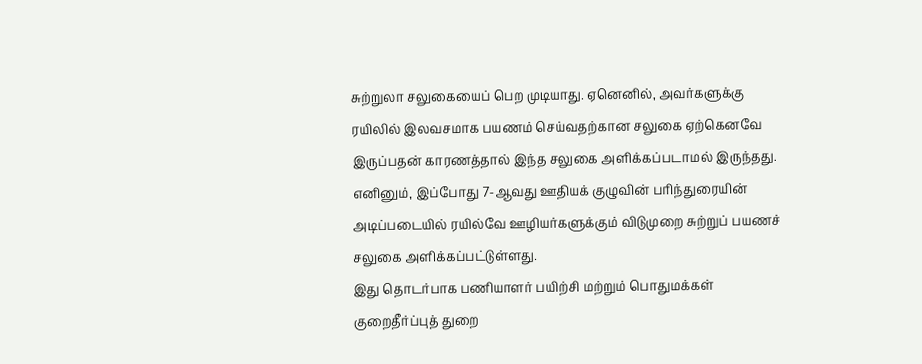சுற்றுலா சலுகையைப் பெற முடியாது. ஏனெனில், அவர்களுக்கு ரயிலில் இலவசமாக பயணம் செய்வதற்கான சலுகை ஏற்கெனவே இருப்பதன் காரணத்தால் இந்த சலுகை அளிக்கப்படாமல் இருந்தது. எனினும், இப்போது 7-ஆவது ஊதியக் குழுவின் பரிந்துரையின் அடிப்படையில் ரயில்வே ஊழியர்களுக்கும் விடுமுறை சுற்றுப் பயணச் சலுகை அளிக்கப்பட்டுள்ளது.
இது தொடர்பாக பணியாளர் பயிற்சி மற்றும் பொதுமக்கள் குறைதீர்ப்புத் துறை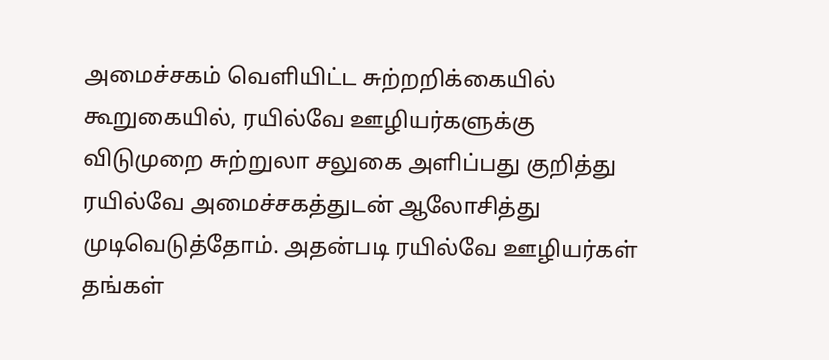அமைச்சகம் வெளியிட்ட சுற்றறிக்கையில் கூறுகையில், ரயில்வே ஊழியர்களுக்கு விடுமுறை சுற்றுலா சலுகை அளிப்பது குறித்து ரயில்வே அமைச்சகத்துடன் ஆலோசித்து முடிவெடுத்தோம். அதன்படி ரயில்வே ஊழியர்கள் தங்கள்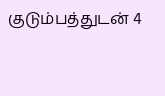குடும்பத்துடன் 4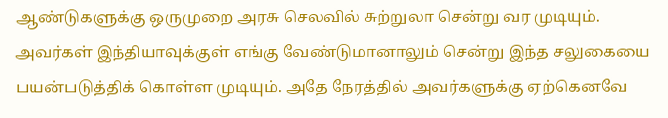ஆண்டுகளுக்கு ஒருமுறை அரசு செலவில் சுற்றுலா சென்று வர முடியும். அவர்கள் இந்தியாவுக்குள் எங்கு வேண்டுமானாலும் சென்று இந்த சலுகையை பயன்படுத்திக் கொள்ள முடியும். அதே நேரத்தில் அவர்களுக்கு ஏற்கெனவே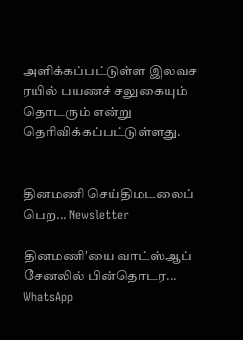அளிக்கப்பட்டுள்ள இலவச ரயில் பயணச் சலுகையும் தொடரும் என்று தெரிவிக்கப்பட்டுள்ளது.


தினமணி செய்திமடலைப் பெற... Newsletter

தினமணி'யை வாட்ஸ்ஆப் சேனலில் பின்தொடர... WhatsApp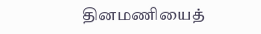தினமணியைத்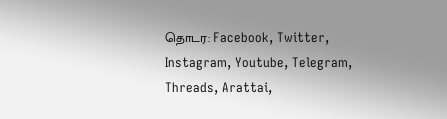தொடர: Facebook, Twitter, Instagram, Youtube, Telegram, Threads, Arattai,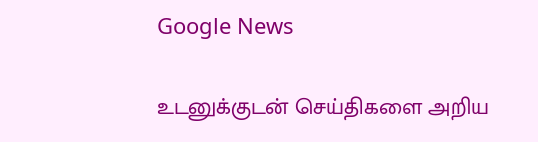Google News

உடனுக்குடன் செய்திகளை அறிய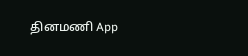தினமணி App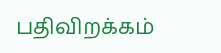பதிவிறக்கம்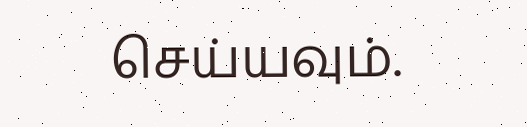செய்யவும்.